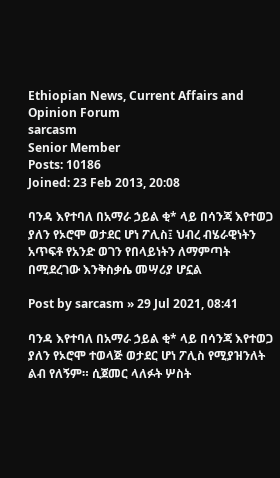Ethiopian News, Current Affairs and Opinion Forum
sarcasm
Senior Member
Posts: 10186
Joined: 23 Feb 2013, 20:08

ባንዳ እየተባለ በአማራ ኃይል ቂ* ላይ በሳንጃ እየተወጋ ያለን የኦሮሞ ወታደር ሆነ ፖሊስ፤ ህብረ ብሄራዊነትን አጥፍቶ የአንድ ወገን የበላይነትን ለማምጣት በሚደረገው እንቅስቃሴ መሣሪያ ሆኗል

Post by sarcasm » 29 Jul 2021, 08:41

ባንዳ እየተባለ በአማራ ኃይል ቂ* ላይ በሳንጃ እየተወጋ ያለን የኦሮሞ ተወላጅ ወታደር ሆነ ፖሊስ የሚያዝንለት ልብ የለኝም። ሲጀመር ላለፉት ሦስት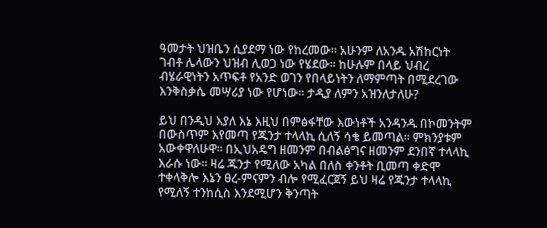ዓመታት ህዝቤን ሲያደማ ነው የከረመው። አሁንም ለአንዱ አሽከርነት ገብቶ ሌላውን ህዝብ ሊወጋ ነው የሄደው። ከሁሉም በላይ ህብረ ብሄራዊነትን አጥፍቶ የአንድ ወገን የበላይነትን ለማምጣት በሚደረገው እንቅስቃሴ መሣሪያ ነው የሆነው። ታዲያ ለምን አዝንለታለሁ?

ይህ በንዲህ እያለ እኔ እዚህ በምፅፋቸው እውነቶች አንዳንዱ በኮመንትም በውስጥም እየመጣ የጁንታ ተላላኪ ሲለኝ ሳቄ ይመጣል። ምክንያቱም አውቀዋለሁዋ። በኢህአዴግ ዘመንም በብልፅግና ዘመንም ደንበኛ ተላላኪ እራሱ ነው። ዛሬ ጁንታ የሚለው አካል በለስ ቀንቶት ቢመጣ ቀድሞ ተቀላቅሎ እኔን ፀረ-ምናምን ብሎ የሚፈርጀኝ ይህ ዛሬ የጁንታ ተላላኪ የሚለኝ ተንከሲስ እንደሚሆን ቅንጣት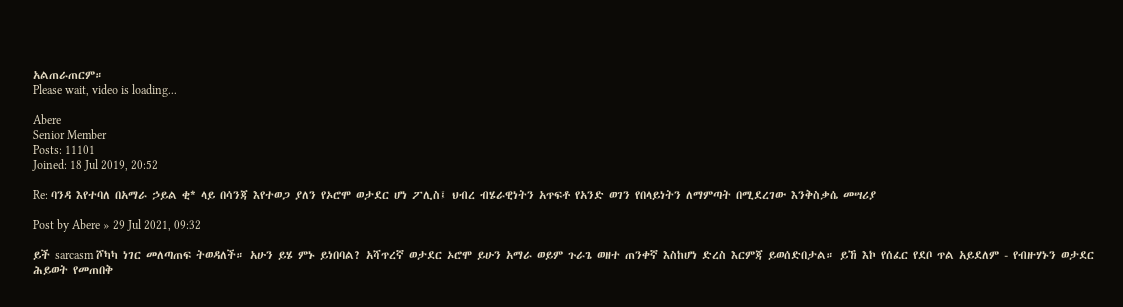አልጠራጠርም።
Please wait, video is loading...

Abere
Senior Member
Posts: 11101
Joined: 18 Jul 2019, 20:52

Re: ባንዳ እየተባለ በአማራ ኃይል ቂ* ላይ በሳንጃ እየተወጋ ያለን የኦሮሞ ወታደር ሆነ ፖሊስ፤ ህብረ ብሄራዊነትን አጥፍቶ የአንድ ወገን የበላይነትን ለማምጣት በሚደረገው እንቅስቃሴ መሣሪያ

Post by Abere » 29 Jul 2021, 09:32

ይች sarcasm ሾካካ ነገር መለጣጠፍ ትወዳለች። አሁን ይሄ ምኑ ይነበባል? አሻጥረኛ ወታደር ኦሮሞ ይሁን አማራ ወይም ጉራጌ ወዘተ ጠንቀኛ እስከሆነ ድረስ እርምጃ ይወሰድበታል። ይኸ እኮ የሰፈር የደቦ ጥል አይደለም - የብዙሃኑን ወታደር ሕይወት የመጠበቅ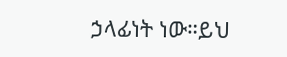ኃላፊነት ነው።ይህ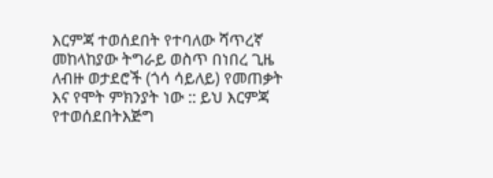እርምጃ ተወሰደበት የተባለው ሻጥረኛ መከላከያው ትግራይ ወስጥ በነበረ ጊዜ ለብዙ ወታደሮች (ጎሳ ሳይለይ) የመጠቃት እና የሞት ምክንያት ነው :: ይህ እርምጃ የተወሰደበትእጅግ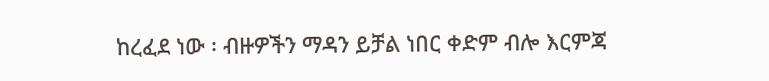ከረፈደ ነው ፡ ብዙዎችን ማዳን ይቻል ነበር ቀድም ብሎ እርምጃ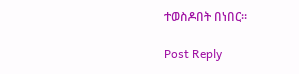ተወስዶበት በነበር።

Post Reply